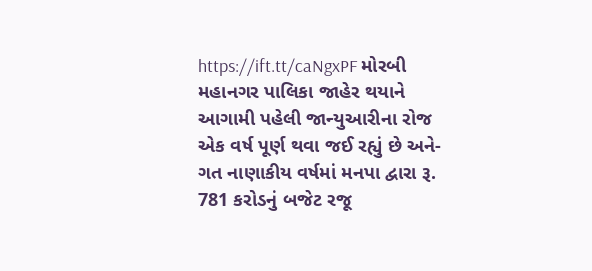https://ift.tt/caNgxPF મોરબી મહાનગર પાલિકા જાહેર થયાને આગામી પહેલી જાન્યુઆરીના રોજ એક વર્ષ પૂર્ણ થવા જઈ રહ્યું છે અને-ગત નાણાકીય વર્ષમાં મનપા દ્વારા રૂ. 781 કરોડનું બજેટ રજૂ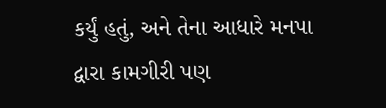કર્યું હતું, અને તેના આધારે મનપા દ્વારા કામગીરી પણ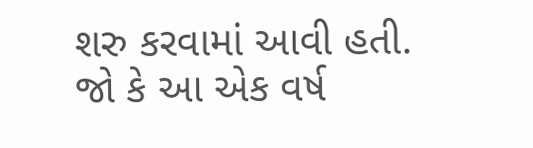શરુ કરવામાં આવી હતી. જો કે આ એક વર્ષ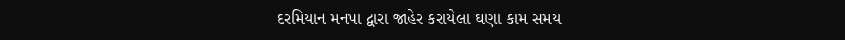દરમિયાન મનપા દ્વારા જાહેર કરાયેલા ઘણા કામ સમય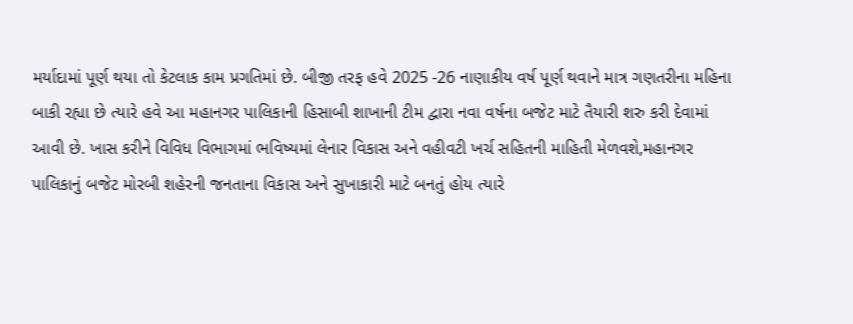મર્યાદામાં પૂર્ણ થયા તો કેટલાક કામ પ્રગતિમાં છે. બીજી તરફ હવે 2025 -26 નાણાકીય વર્ષ પૂર્ણ થવાને માત્ર ગણતરીના મહિના બાકી રહ્યા છે ત્યારે હવે આ મહાનગર પાલિકાની હિસાબી શાખાની ટીમ દ્વારા નવા વર્ષના બજેટ માટે તૈયારી શરુ કરી દેવામાં આવી છે. ખાસ કરીને વિવિધ વિભાગમાં ભવિષ્યમાં લેનાર વિકાસ અને વહીવટી ખર્ચ સહિતની માહિતી મેળવશે,મહાનગર પાલિકાનું બજેટ મોરબી શહેરની જનતાના વિકાસ અને સુખાકારી માટે બનતું હોય ત્યારે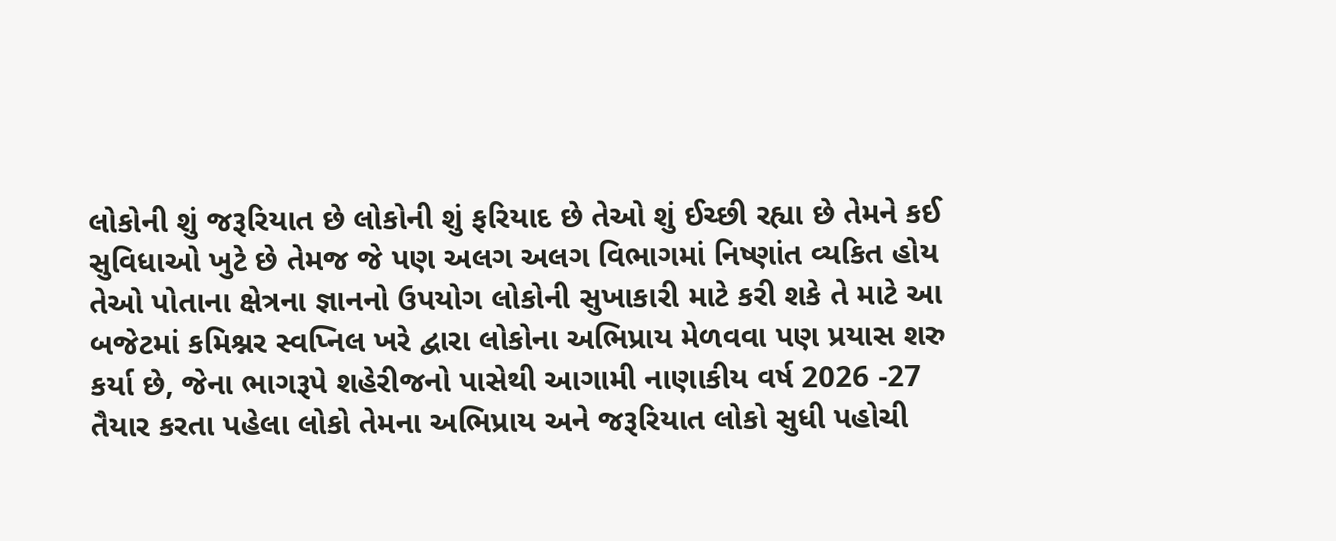લોકોની શું જરૂરિયાત છે લોકોની શું ફરિયાદ છે તેઓ શું ઈચ્છી રહ્યા છે તેમને કઈ સુવિધાઓ ખુટે છે તેમજ જે પણ અલગ અલગ વિભાગમાં નિષ્ણાંત વ્યકિત હોય તેઓ પોતાના ક્ષેત્રના જ્ઞાનનો ઉપયોગ લોકોની સુખાકારી માટે કરી શકે તે માટે આ બજેટમાં કમિશ્નર સ્વપ્નિલ ખરે દ્વારા લોકોના અભિપ્રાય મેળવવા પણ પ્રયાસ શરુ કર્યા છે, જેના ભાગરૂપે શહેરીજનો પાસેથી આગામી નાણાકીય વર્ષ 2026 -27 તૈયાર કરતા પહેલા લોકો તેમના અભિપ્રાય અને જરૂરિયાત લોકો સુધી પહોચી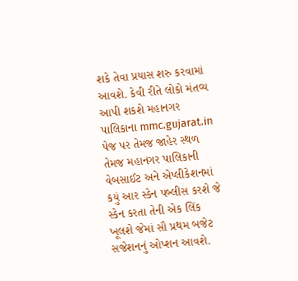શકે તેવા પ્રયાસ શરુ કરવામાં આવશે. કેવી રીતે લોકો મંતવ્ય આપી શકશે મહાનગર પાલિકાના mmc.gujarat.in પેજ પર તેમજ જાહેર સ્થળ તેમજ મહાનગર પાલિકાની વેબસાઈટ અને એપ્લીકેશનમાં કયું આર સ્કેન પબ્લીસ કરશે જે સ્કેન કરતા તેની એક લિંક ખૂલશે જેમાં સૌ પ્રથમ બજેટ સજેશનનું ઓપ્શન આવશે.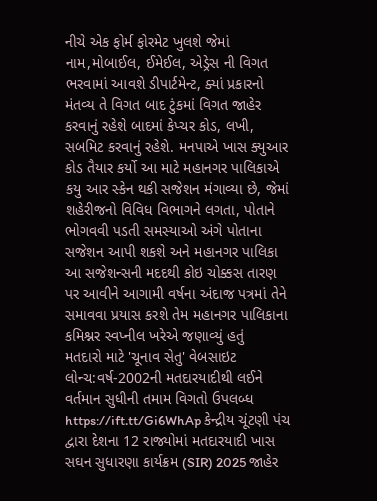નીચે એક ફોર્મ ફોરમેટ ખુલશે જેમાં નામ,મોબાઈલ, ઈમેઈલ, એડ્રેસ ની વિગત ભરવામાં આવશે ડીપાર્ટમેન્ટ, ક્યાં પ્રકારનો મંતવ્ય તે વિગત બાદ ટુંકમાં વિગત જાહેર કરવાનું રહેશે બાદમાં કેપ્ચર કોડ, લખી, સબમિટ કરવાનું રહેશે. મનપાએ ખાસ ક્યુઆર કોડ તૈયાર કર્યો આ માટે મહાનગર પાલિકાએ કયુ આર સ્કેન થકી સજેશન મંગાવ્યા છે, જેમાં શહેરીજનો વિવિધ વિભાગને લગતા, પોતાને ભોગવવી પડતી સમસ્યાઓ અંગે પોતાના સજેશન આપી શકશે અને મહાનગર પાલિકા આ સજેશન્સની મદદથી કોઇ ચોક્કસ તારણ પર આવીને આગામી વર્ષના અંદાજ પત્રમાં તેને સમાવવા પ્રયાસ કરશે તેમ મહાનગર પાલિકાના કમિશ્નર સ્વપ્નીલ ખરેએ જણાવ્યું હતું
મતદારો માટે 'ચૂનાવ સેતુ' વેબસાઇટ લોન્ચ:વર્ષ-2002ની મતદારયાદીથી લઈને વર્તમાન સુધીની તમામ વિગતો ઉપલબ્ધ
https://ift.tt/Gi6WhAp કેન્દ્રીય ચૂંટણી પંચ દ્વારા દેશના 12 રાજ્યોમાં મતદારયાદી ખાસ સઘન સુધારણા કાર્યક્રમ (SIR) 2025 જાહેર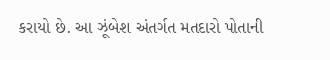કરાયો છે. આ ઝૂંબેશ અંતર્ગત મતદારો પોતાની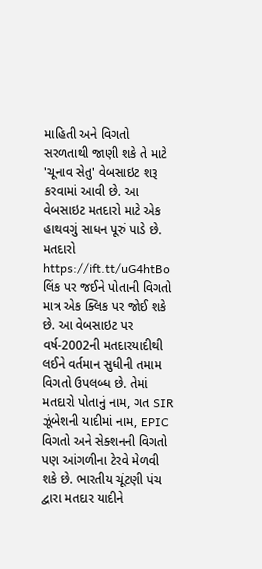માહિતી અને વિગતો સરળતાથી જાણી શકે તે માટે 'ચૂનાવ સેતુ' વેબસાઇટ શરૂ કરવામાં આવી છે. આ વેબસાઇટ મતદારો માટે એક હાથવગું સાધન પૂરું પાડે છે. મતદારો https://ift.tt/uG4htBo લિંક પર જઈને પોતાની વિગતો માત્ર એક ક્લિક પર જોઈ શકે છે. આ વેબસાઇટ પર વર્ષ-2002ની મતદારયાદીથી લઈને વર્તમાન સુધીની તમામ વિગતો ઉપલબ્ધ છે. તેમાં મતદારો પોતાનું નામ, ગત SIR ઝૂંબેશની યાદીમાં નામ, EPIC વિગતો અને સેક્શનની વિગતો પણ આંગળીના ટેરવે મેળવી શકે છે. ભારતીય ચૂંટણી પંચ દ્વારા મતદાર યાદીને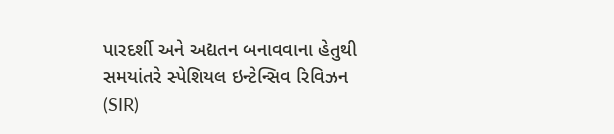પારદર્શી અને અદ્યતન બનાવવાના હેતુથી સમયાંતરે સ્પેશિયલ ઇન્ટેન્સિવ રિવિઝન (SIR)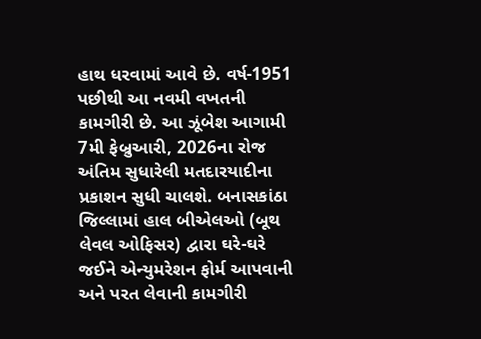હાથ ધરવામાં આવે છે. વર્ષ-1951 પછીથી આ નવમી વખતની કામગીરી છે. આ ઝૂંબેશ આગામી 7મી ફેબ્રુઆરી, 2026ના રોજ અંતિમ સુધારેલી મતદારયાદીના પ્રકાશન સુધી ચાલશે. બનાસકાંઠા જિલ્લામાં હાલ બીએલઓ (બૂથ લેવલ ઓફિસર) દ્વારા ઘરે-ઘરે જઈને એન્યુમરેશન ફોર્મ આપવાની અને પરત લેવાની કામગીરી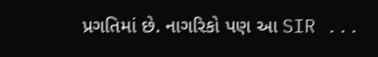પ્રગતિમાં છે. નાગરિકો પણ આ SIR ...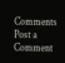Comments
Post a Comment